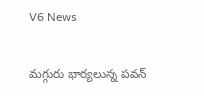V6 News

మగ్గురు భార్యలున్న పవన్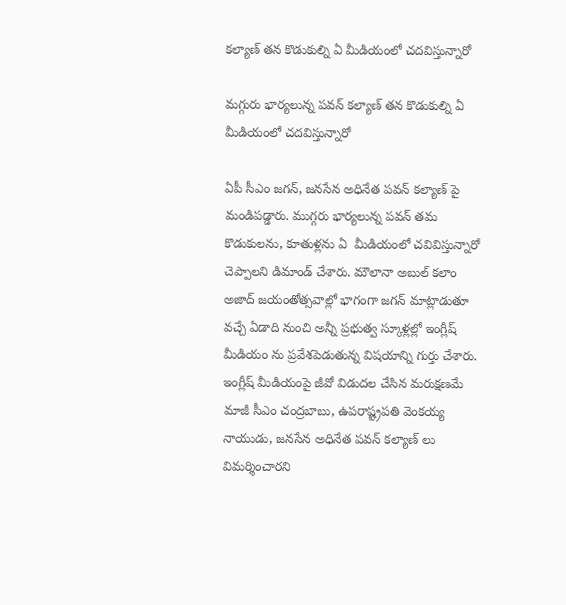కల్యాణ్ తన కొడుకుల్ని ఏ మీడియంలో చదవిస్తున్నారో

మగ్గురు భార్యలున్న పవన్ కల్యాణ్ తన కొడుకుల్ని ఏ మీడియంలో చదవిస్తున్నారో

ఏపీ సీఎం జగన్, జనసేన అధినేత పవన్ కల్యాణ్ పై మండిపడ్డారు. ముగ్గరు భార్యలున్న పవన్ తమ కొడుకులను, కూతుళ్లను ఏ  మీడియంలో చవివిస్తున్నారో చెప్పాలని డిమాండ్ చేశారు. మౌలానా అబుల్ కలాం అజాద్ జయంతోత్సవాల్లో భాగంగా జగన్ మాట్లాడుతూ వచ్చే ఏడాది నుంచి అన్నీ ప్రభుత్వ స్కూళ్లల్లో ఇంగ్లీష్ మీడియం ను ప్రవేశపెడుతున్న విషయాన్ని గుర్తు చేశారు. ఇంగ్లీష్ మీడియంపై జీవో విడుదల చేసిన మరుక్షణమే మాజీ సీఎం చంద్రబాబు, ఉపరాష్ట్రపతి వెంకయ్య నాయుడు, జనసేన అధినేత పవన్ కల్యాణ్ లు విమర్శించారని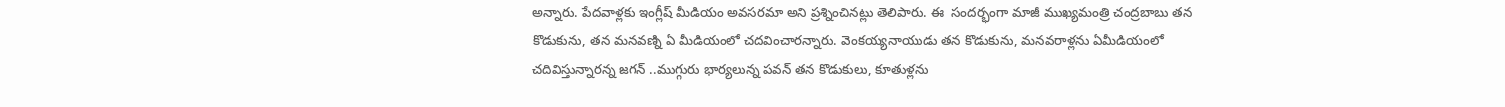అన్నారు. పేదవాళ్లకు ఇంగ్లీష్ మీడియం అవసరమా అని ప్రశ్నించినట్లు తెలిపారు. ఈ  సందర్భంగా మాజీ ముఖ్యమంత్రి చంద్రబాబు తన కొడుకును, తన మనవణ్ని ఏ మీడియంలో చదవించారన్నారు. వెంకయ్యనాయుడు తన కొడుకును, మనవరాళ్లను ఏమీడియంలో చదివిస్తున్నారన్న జగన్ ..ముగ్గురు భార్యలున్న పవన్ తన కొడుకులు, కూతుళ్లను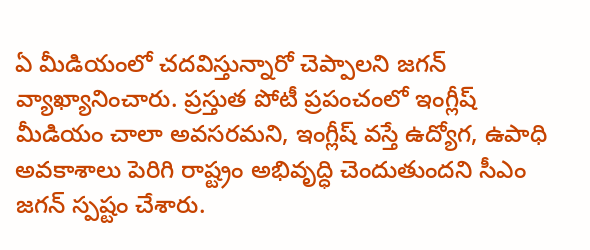ఏ మీడియంలో చదవిస్తున్నారో చెప్పాలని జగన్ వ్యాఖ్యానించారు. ప్రస్తుత పోటీ ప్రపంచంలో ఇంగ్లీష్ మీడియం చాలా అవసరమని, ఇంగ్లీష్ వస్తే ఉద్యోగ, ఉపాధి అవకాశాలు పెరిగి రాష్ట్రం అభివృద్ధి చెందుతుందని సీఎం జగన్ స్పష్టం చేశారు.